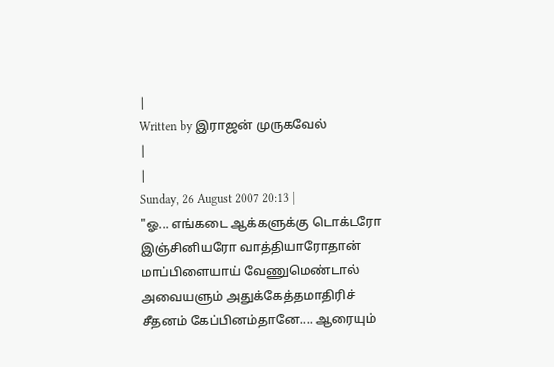|
Written by இராஜன் முருகவேல்
|
|
Sunday, 26 August 2007 20:13 |
"ஓ... எங்கடை ஆக்களுக்கு டொக்டரோ இஞ்சினியரோ வாத்தியாரோதான் மாப்பிளையாய் வேணுமெண்டால் அவையளும் அதுக்கேத்தமாதிரிச் சீதனம் கேப்பினம்தானே.... ஆரையும்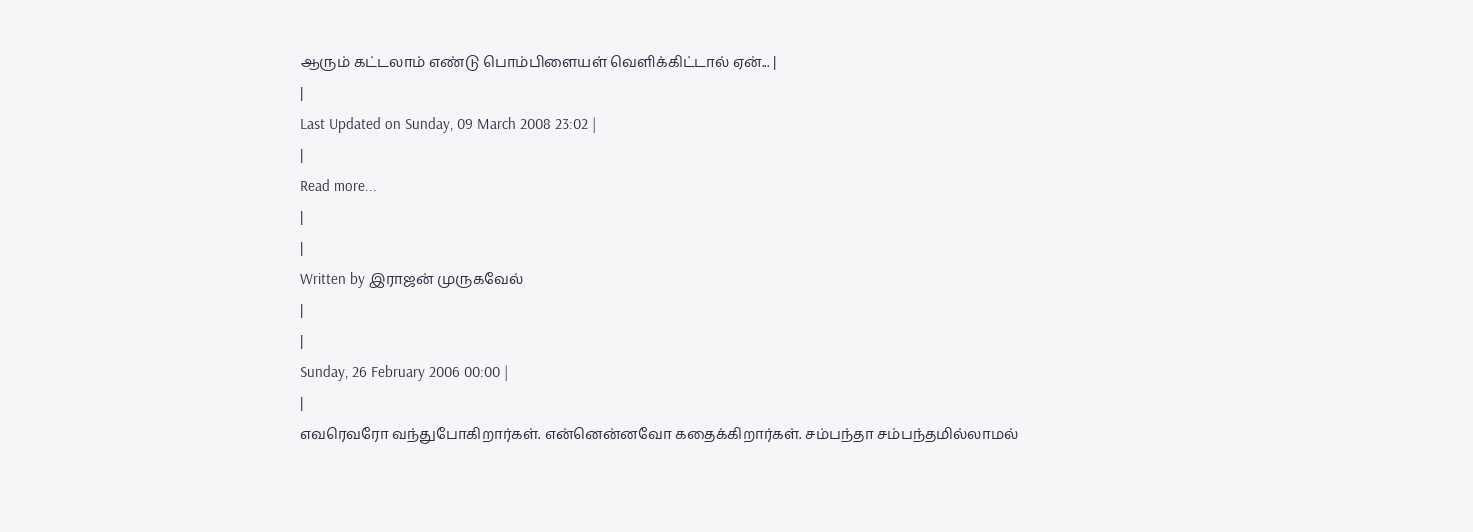ஆரும் கட்டலாம் எண்டு பொம்பிளையள் வெளிக்கிட்டால் ஏன்... |
|
Last Updated on Sunday, 09 March 2008 23:02 |
|
Read more...
|
|
Written by இராஜன் முருகவேல்
|
|
Sunday, 26 February 2006 00:00 |
|
எவரெவரோ வந்துபோகிறார்கள். என்னென்னவோ கதைக்கிறார்கள். சம்பந்தா சம்பந்தமில்லாமல்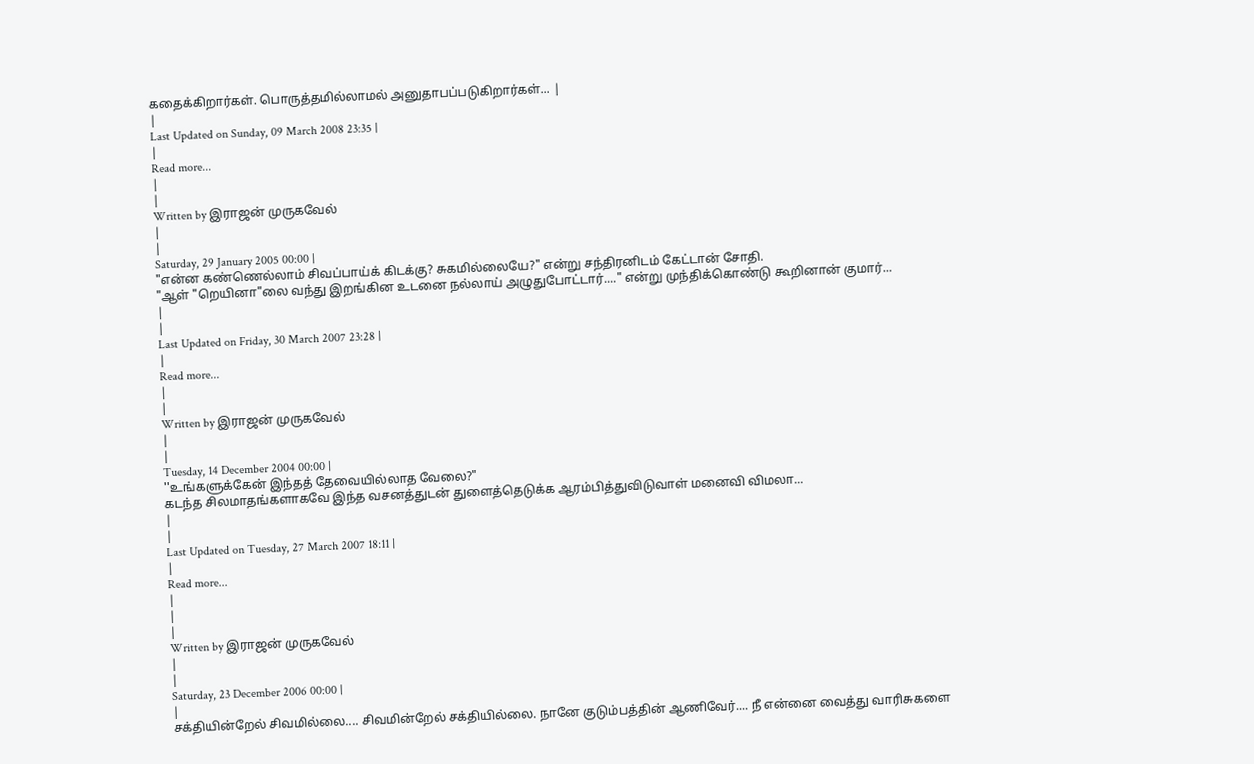கதைக்கிறார்கள். பொருத்தமில்லாமல் அனுதாபப்படுகிறார்கள்... |
|
Last Updated on Sunday, 09 March 2008 23:35 |
|
Read more...
|
|
Written by இராஜன் முருகவேல்
|
|
Saturday, 29 January 2005 00:00 |
"என்ன கண்ணெல்லாம் சிவப்பாய்க் கிடக்கு? சுகமில்லையே?" என்று சந்திரனிடம் கேட்டான் சோதி.
"ஆள் "றெயினா"லை வந்து இறங்கின உடனை நல்லாய் அழுதுபோட்டார்...." என்று முந்திக்கொண்டு கூறினான் குமார்...
|
|
Last Updated on Friday, 30 March 2007 23:28 |
|
Read more...
|
|
Written by இராஜன் முருகவேல்
|
|
Tuesday, 14 December 2004 00:00 |
''உங்களுக்கேன் இந்தத் தேவையில்லாத வேலை?"
கடந்த சிலமாதங்களாகவே இந்த வசனத்துடன் துளைத்தெடுக்க ஆரம்பித்துவிடுவாள் மனைவி விமலா...
|
|
Last Updated on Tuesday, 27 March 2007 18:11 |
|
Read more...
|
|
|
Written by இராஜன் முருகவேல்
|
|
Saturday, 23 December 2006 00:00 |
|
சக்தியின்றேல் சிவமில்லை.... சிவமின்றேல் சக்தியில்லை. நானே குடும்பத்தின் ஆணிவேர்.... நீ என்னை வைத்து வாரிசுகளை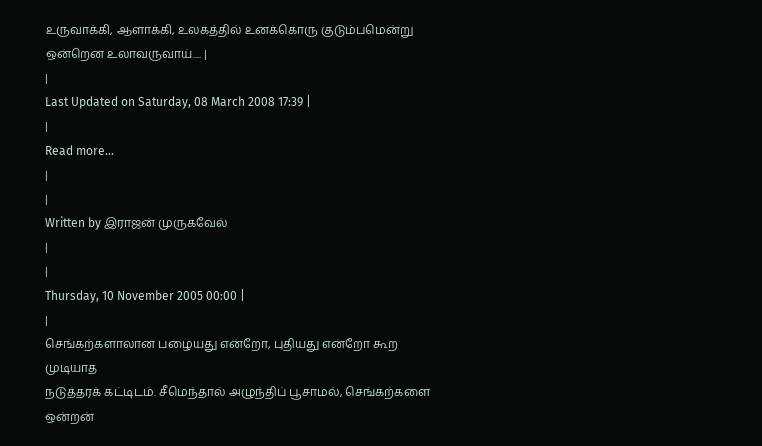உருவாக்கி, ஆளாக்கி, உலகத்தில் உனக்கொரு குடும்பமென்று ஒன்றென உலாவருவாய்.... |
|
Last Updated on Saturday, 08 March 2008 17:39 |
|
Read more...
|
|
Written by இராஜன் முருகவேல்
|
|
Thursday, 10 November 2005 00:00 |
|
செங்கற்களாலான பழையது என்றோ, புதியது என்றோ கூற முடியாத
நடுத்தரக் கட்டிடம். சீமெந்தால் அழுந்திப் பூசாமல், செங்கற்களை ஒன்றன்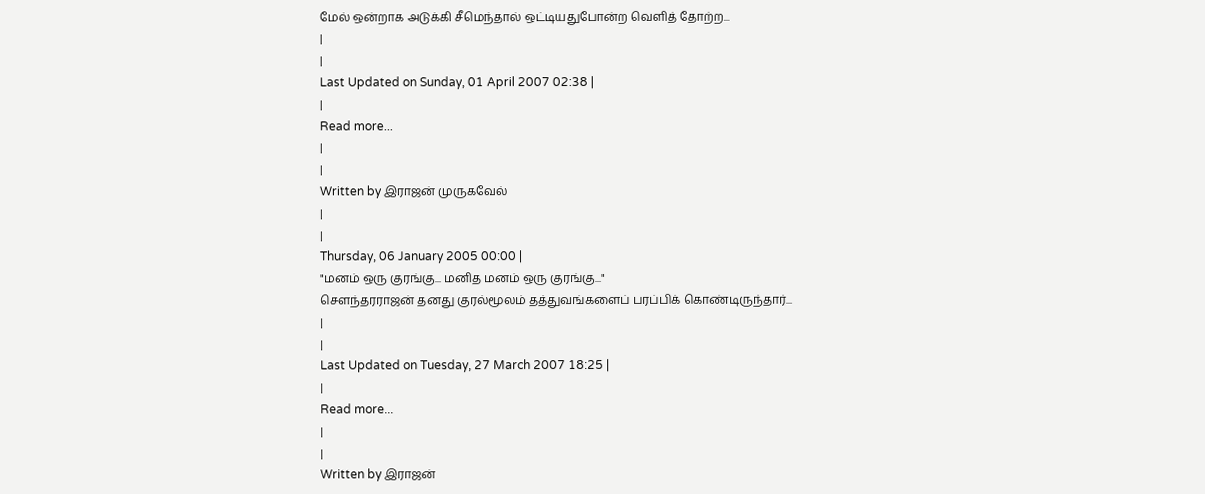மேல் ஒன்றாக அடுக்கி சீமெந்தால் ஒட்டியதுபோன்ற வெளித் தோற்ற...
|
|
Last Updated on Sunday, 01 April 2007 02:38 |
|
Read more...
|
|
Written by இராஜன் முருகவேல்
|
|
Thursday, 06 January 2005 00:00 |
"மனம் ஒரு குரங்கு... மனித மனம் ஒரு குரங்கு..."
சௌந்தரராஜன் தனது குரல்மூலம் தத்துவங்களைப் பரப்பிக் கொண்டிருந்தார்...
|
|
Last Updated on Tuesday, 27 March 2007 18:25 |
|
Read more...
|
|
Written by இராஜன்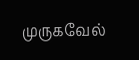முருகவேல்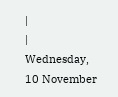|
|
Wednesday, 10 November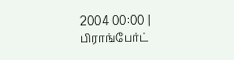2004 00:00 |
பிராங்பேர்ட்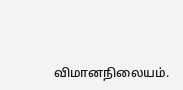விமானநிலையம்.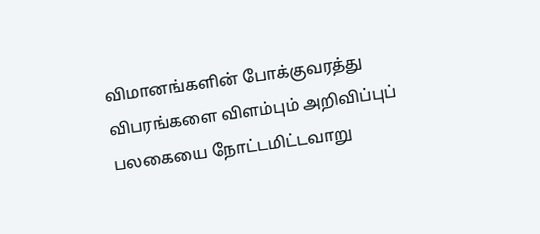விமானங்களின் போக்குவரத்து விபரங்களை விளம்பும் அறிவிப்புப் பலகையை நோட்டமிட்டவாறு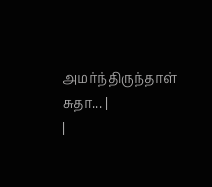அமர்ந்திருந்தாள் சுதா... |
|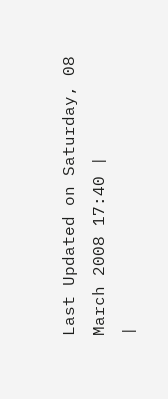Last Updated on Saturday, 08 March 2008 17:40 |
|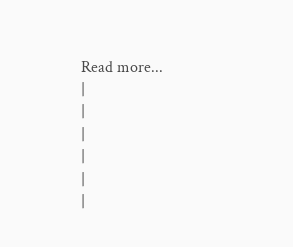Read more...
|
|
|
|
|
|